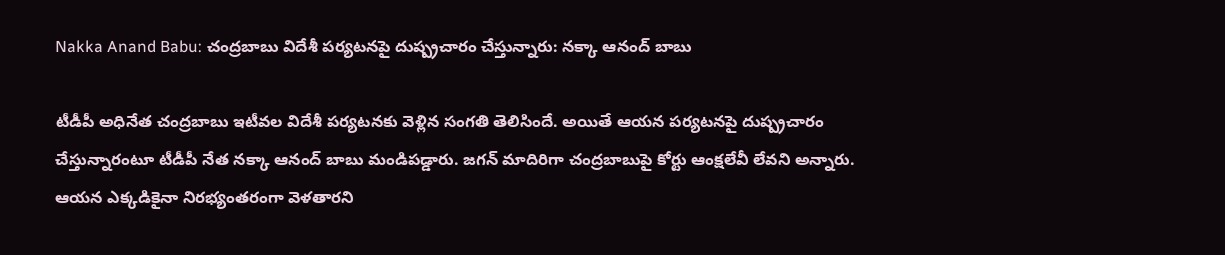Nakka Anand Babu: చంద్రబాబు విదేశీ పర్యటనపై దుష్ప్రచారం చేస్తున్నారు: నక్కా ఆనంద్ బాబు

టీడీపీ అధినేత చంద్రబాబు ఇటీవల విదేశీ పర్యటనకు వెళ్లిన సంగతి తెలిసిందే. అయితే ఆయన పర్యటనపై దుష్ప్రచారం చేస్తున్నారంటూ టీడీపీ నేత నక్కా ఆనంద్ బాబు మండిపడ్డారు. జగన్ మాదిరిగా చంద్రబాబుపై కోర్టు ఆంక్షలేవీ లేవని అన్నారు. ఆయన ఎక్కడికైనా నిరభ్యంతరంగా వెళతారని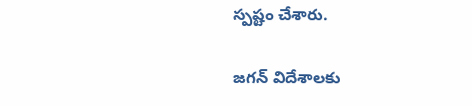స్పష్టం చేశారు.

జగన్ విదేశాలకు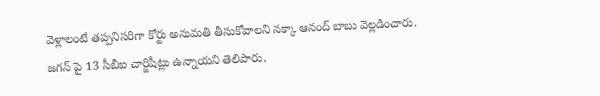వెళ్లాలంటే తప్పనిసరిగా కోర్టు అనుమతి తీసుకోవాలని నక్కా ఆనంద్ బాబు వెల్లడించారు. జగన్ పై 13 సీబీఐ చార్జిషీట్లు ఉన్నాయని తెలిపారు.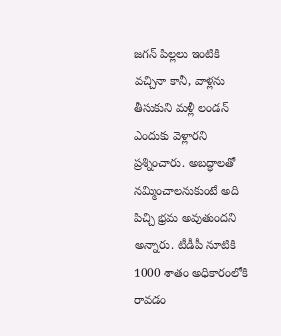జగన్ పిల్లలు ఇంటికి వచ్చినా కానీ, వాళ్లను తీసుకుని మళ్లీ లండన్ ఎందుకు వెళ్లారని ప్రశ్నించారు. అబద్ధాలతో నమ్మించాలనుకుంటే అది పిచ్చి భ్రమ అవుతుందని అన్నారు. టీడీపీ నూటికి 1000 శాతం అధికారంలోకి రావడం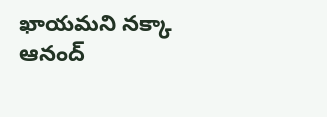ఖాయమని నక్కా ఆనంద్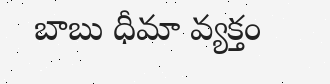బాబు ధీమా వ్యక్తం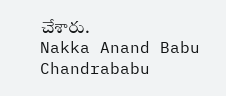చేశారు.
Nakka Anand Babu
Chandrababu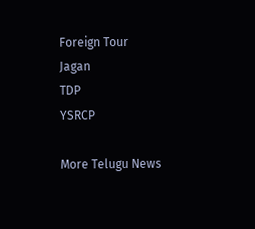Foreign Tour
Jagan
TDP
YSRCP

More Telugu News